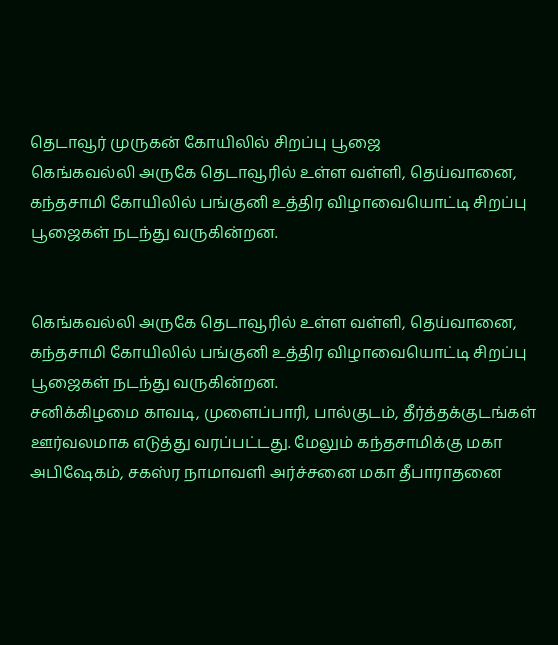தெடாவூர் முருகன் கோயிலில் சிறப்பு பூஜை
கெங்கவல்லி அருகே தெடாவூரில் உள்ள வள்ளி, தெய்வானை, கந்தசாமி கோயிலில் பங்குனி உத்திர விழாவையொட்டி சிறப்பு பூஜைகள் நடந்து வருகின்றன.


கெங்கவல்லி அருகே தெடாவூரில் உள்ள வள்ளி, தெய்வானை, கந்தசாமி கோயிலில் பங்குனி உத்திர விழாவையொட்டி சிறப்பு பூஜைகள் நடந்து வருகின்றன.
சனிக்கிழமை காவடி, முளைப்பாரி, பால்குடம், தீர்த்தக்குடங்கள் ஊர்வலமாக எடுத்து வரப்பட்டது. மேலும் கந்தசாமிக்கு மகா அபிஷேகம், சகஸ்ர நாமாவளி அர்ச்சனை மகா தீபாராதனை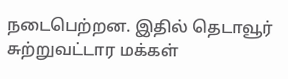நடைபெற்றன. இதில் தெடாவூர் சுற்றுவட்டார மக்கள்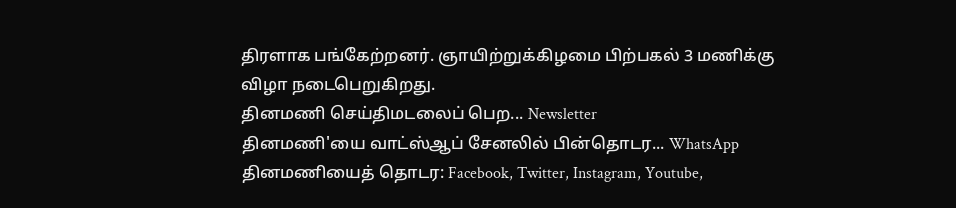திரளாக பங்கேற்றனர். ஞாயிற்றுக்கிழமை பிற்பகல் 3 மணிக்கு விழா நடைபெறுகிறது.
தினமணி செய்திமடலைப் பெற... Newsletter
தினமணி'யை வாட்ஸ்ஆப் சேனலில் பின்தொடர... WhatsApp
தினமணியைத் தொடர: Facebook, Twitter, Instagram, Youtube,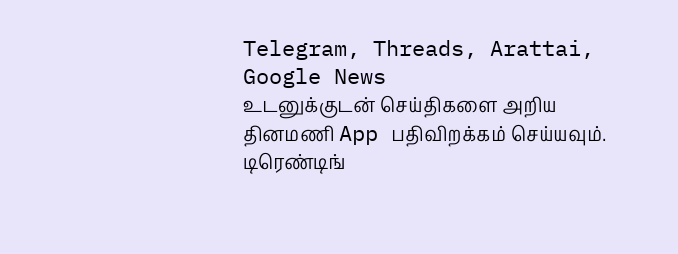Telegram, Threads, Arattai, Google News
உடனுக்குடன் செய்திகளை அறிய தினமணி App பதிவிறக்கம் செய்யவும்.
டிரெண்டிங்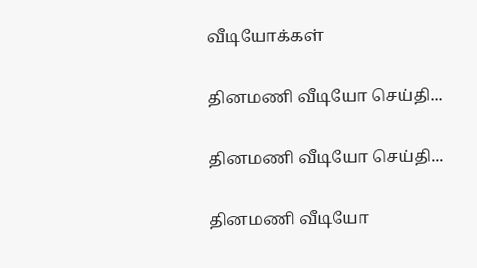வீடியோக்கள்

தினமணி வீடியோ செய்தி...

தினமணி வீடியோ செய்தி...

தினமணி வீடியோ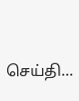செய்தி...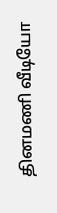தினமணி வீடியோ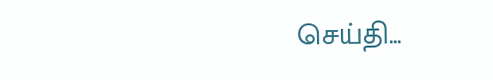செய்தி...